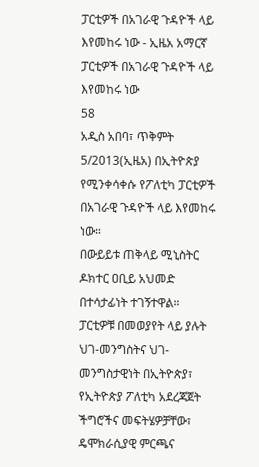ፓርቲዎች በአገራዊ ጉዳዮች ላይ እየመከሩ ነው - ኢዜአ አማርኛ
ፓርቲዎች በአገራዊ ጉዳዮች ላይ እየመከሩ ነው
58
አዲስ አበባ፣ ጥቅምት 5/2013(ኢዜአ) በኢትዮጵያ የሚንቀሳቀሱ የፖለቲካ ፓርቲዎች በአገራዊ ጉዳዮች ላይ እየመከሩ ነው።
በውይይቱ ጠቅላይ ሚኒስትር ዶክተር ዐቢይ አህመድ በተሳታፊነት ተገኝተዋል።
ፓርቲዎቹ በመወያየት ላይ ያሉት ህገ-መንግስትና ህገ-መንግስታዊነት በኢትዮጵያ፣ የኢትዮጵያ ፖለቲካ አደረጃጀት ችግሮችና መፍትሄዎቻቸው፣ ዴሞክራሲያዊ ምርጫና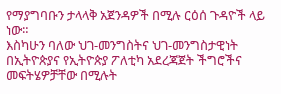የማያግባቡን ታላላቅ አጀንዳዎች በሚሉ ርዕሰ ጉዳዮች ላይ ነው።
እስካሁን ባለው ህገ-መንግስትና ህገ-መንግስታዊነት በኢትዮጵያና የኢትዮጵያ ፖለቲካ አደረጃጀት ችግሮችና መፍትሄዎቻቸው በሚሉት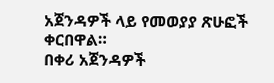አጀንዳዎች ላይ የመወያያ ጽሁፎች ቀርበዋል።
በቀሪ አጀንዳዎች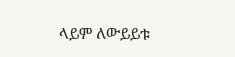ላይም ለውይይቱ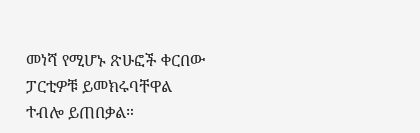መነሻ የሚሆኑ ጽሁፎች ቀርበው ፓርቲዎቹ ይመክሩባቸዋል ተብሎ ይጠበቃል።